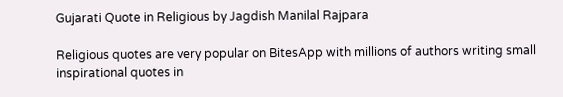Gujarati Quote in Religious by Jagdish Manilal Rajpara

Religious quotes are very popular on BitesApp with millions of authors writing small inspirational quotes in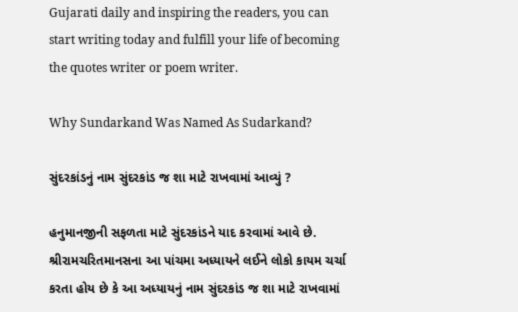Gujarati daily and inspiring the readers, you can start writing today and fulfill your life of becoming the quotes writer or poem writer.

Why Sundarkand Was Named As Sudarkand?

સુંદરકાંડનું નામ સુંદરકાંડ જ શા માટે રાખવામાં આવ્યું ?

હનુમાનજીની સફળતા માટે સુંદરકાંડને યાદ કરવામાં આવે છે. શ્રીરામચરિતમાનસના આ પાંચમા અધ્યાયને લઈને લોકો કાયમ ચર્ચા કરતા હોય છે કે આ અધ્યાયનું નામ સુંદરકાંડ જ શા માટે રાખવામાં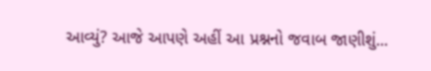આવ્યું? આજે આપણે અહીં આ પ્રશ્નનો જવાબ જાણીશું...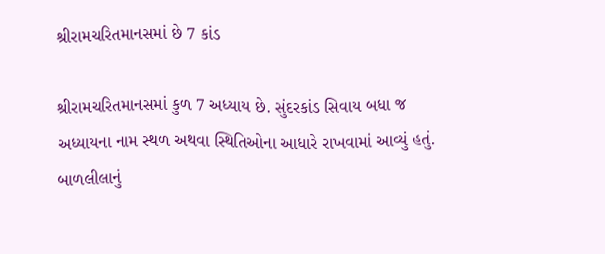શ્રીરામચરિતમાનસમાં છે 7 કાંડ

શ્રીરામચરિતમાનસમાં કુળ 7 અધ્યાય છે. સુંદરકાંડ સિવાય બધા જ અધ્યાયના નામ સ્થળ અથવા સ્થિતિઓના આધારે રાખવામાં આવ્યું હતું. બાળલીલાનું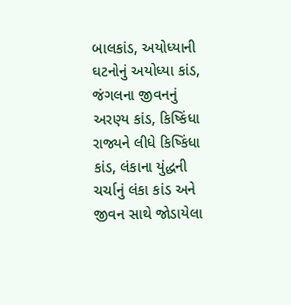બાલકાંડ, અયોધ્યાની ઘટનોનું અયોધ્યા કાંડ, જંગલના જીવનનું અરણ્ય કાંડ, કિષ્કિંધા રાજ્યને લીધે કિષ્કિંધા કાંડ, લંકાના યુંદ્ધની ચર્ચાનું લંકા કાંડ અને જીવન સાથે જોડાયેલા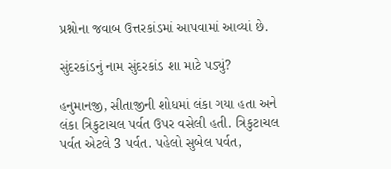પ્રશ્નોના જવાબ ઉત્તરકાંડમાં આપવામાં આવ્યાં છે.

સુંદરકાંડનું નામ સુંદરકાંડ શા માટે પડ્યું?

હનુમાનજી, સીતાજીની શોધમાં લંકા ગયા હતા અને લંકા ત્રિકુટાચલ પર્વત ઉપર વસેલી હતી. ત્રિકુટાચલ પર્વત એટલે 3 પર્વત. પહેલો સુબેલ પર્વત,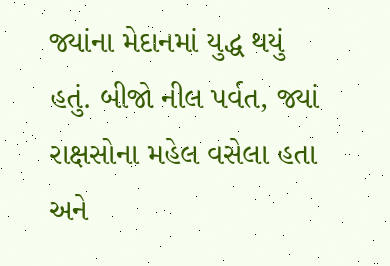જ્યાંના મેદાનમાં યુદ્ધ થયું હતું. બીજો નીલ પર્વત, જ્યાં રાક્ષસોના મહેલ વસેલા હતા અને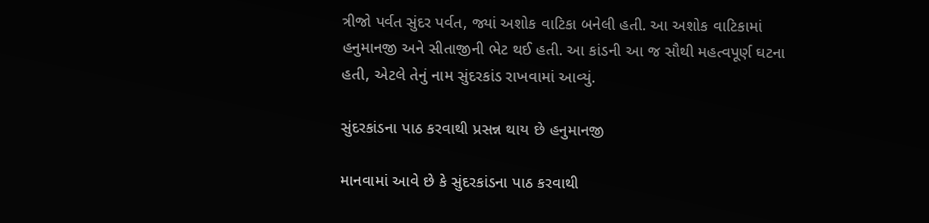ત્રીજો પર્વત સુંદર પર્વત, જ્યાં અશોક વાટિકા બનેલી હતી. આ અશોક વાટિકામાં હનુમાનજી અને સીતાજીની ભેટ થઈ હતી. આ કાંડની આ જ સૌથી મહત્વપૂર્ણ ઘટના હતી, એટલે તેનું નામ સુંદરકાંડ રાખવામાં આવ્યું.

સુંદરકાંડના પાઠ કરવાથી પ્રસન્ન થાય છે હનુમાનજી

માનવામાં આવે છે કે સુંદરકાંડના પાઠ કરવાથી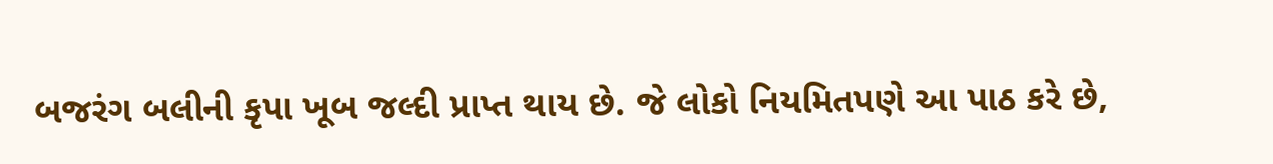બજરંગ બલીની કૃપા ખૂબ જલ્દી પ્રાપ્ત થાય છે. જે લોકો નિયમિતપણે આ પાઠ કરે છે,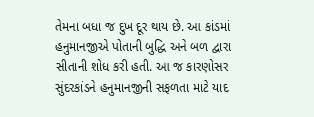તેમના બધા જ દુખ દૂર થાય છે. આ કાંડમાં હનુમાનજીએ પોતાની બુદ્ધિ અને બળ દ્વારા સીતાની શોધ કરી હતી. આ જ કારણોસર સુંદરકાંડને હનુમાનજીની સફળતા માટે યાદ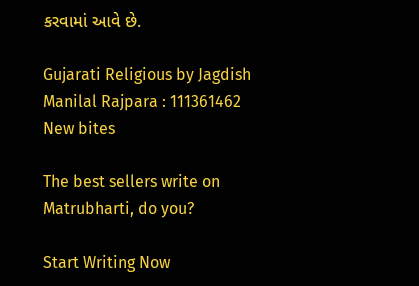કરવામાં આવે છે.

Gujarati Religious by Jagdish Manilal Rajpara : 111361462
New bites

The best sellers write on Matrubharti, do you?

Start Writing Now